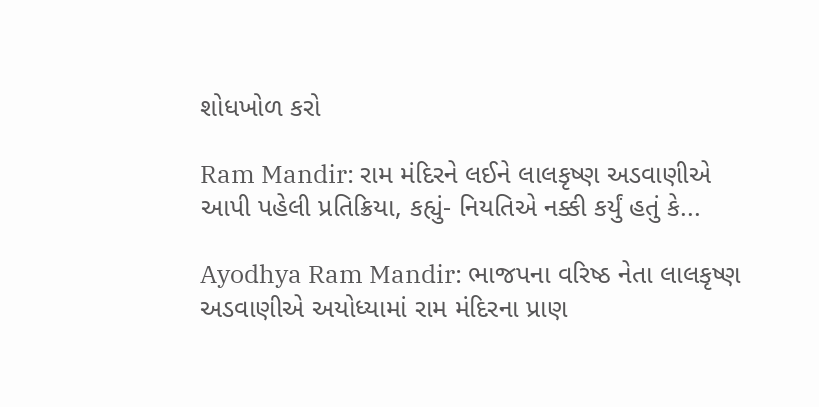શોધખોળ કરો

Ram Mandir: રામ મંદિરને લઈને લાલકૃષ્ણ અડવાણીએ આપી પહેલી પ્રતિક્રિયા, કહ્યું- નિયતિએ નક્કી કર્યું હતું કે...

Ayodhya Ram Mandir: ભાજપના વરિષ્ઠ નેતા લાલકૃષ્ણ અડવાણીએ અયોધ્યામાં રામ મંદિરના પ્રાણ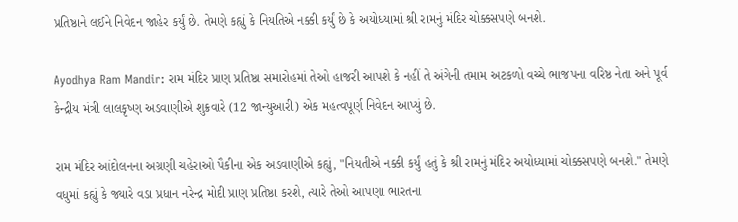પ્રતિષ્ઠાને લઈને નિવેદન જાહેર કર્યું છે. તેમણે કહ્યું કે નિયતિએ નક્કી કર્યું છે કે અયોધ્યામાં શ્રી રામનું મંદિર ચોક્કસપણે બનશે.

Ayodhya Ram Mandir: રામ મંદિર પ્રાણ પ્રતિષ્ઠા સમારોહમાં તેઓ હાજરી આપશે કે નહીં તે અંગેની તમામ અટકળો વચ્ચે ભાજપના વરિષ્ઠ નેતા અને પૂર્વ કેન્દ્રીય મંત્રી લાલકૃષ્ણ અડવાણીએ શુક્રવારે (12 જાન્યુઆરી) એક મહત્વપૂર્ણ નિવેદન આપ્યું છે.

રામ મંદિર આંદોલનના અગ્રણી ચહેરાઓ પૈકીના એક અડવાણીએ કહ્યું, "નિયતીએ નક્કી કર્યું હતું કે શ્રી રામનું મંદિર અયોધ્યામાં ચોક્કસપણે બનશે." તેમણે વધુમાં કહ્યું કે જ્યારે વડા પ્રધાન નરેન્દ્ર મોદી પ્રાણ પ્રતિષ્ઠા કરશે, ત્યારે તેઓ આપણા ભારતના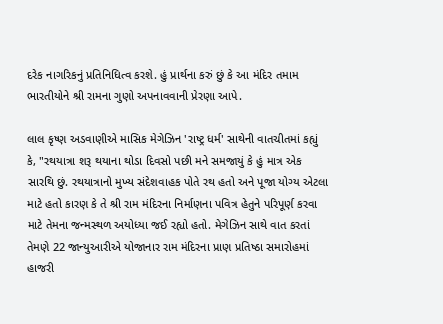દરેક નાગરિકનું પ્રતિનિધિત્વ કરશે. હું પ્રાર્થના કરું છું કે આ મંદિર તમામ ભારતીયોને શ્રી રામના ગુણો અપનાવવાની પ્રેરણા આપે.

લાલ કૃષ્ણ અડવાણીએ માસિક મેગેઝિન 'રાષ્ટ્ર ધર્મ' સાથેની વાતચીતમાં કહ્યું કે, "રથયાત્રા શરૂ થયાના થોડા દિવસો પછી મને સમજાયું કે હું માત્ર એક સારથિ છું. રથયાત્રાનો મુખ્ય સંદેશવાહક પોતે રથ હતો અને પૂજા યોગ્ય એટલા માટે હતો કારણ કે તે શ્રી રામ મંદિરના નિર્માણના પવિત્ર હેતુને પરિપૂર્ણ કરવા માટે તેમના જન્મસ્થળ અયોધ્યા જઈ રહ્યો હતો. મેગેઝિન સાથે વાત કરતાં તેમણે 22 જાન્યુઆરીએ યોજાનાર રામ મંદિરના પ્રાણ પ્રતિષ્ઠા સમારોહમાં હાજરી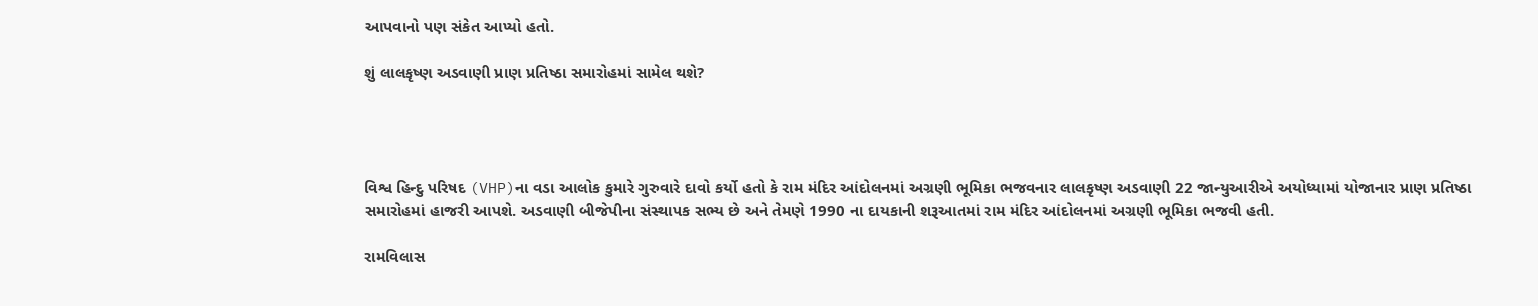આપવાનો પણ સંકેત આપ્યો હતો.

શું લાલકૃષ્ણ અડવાણી પ્રાણ પ્રતિષ્ઠા સમારોહમાં સામેલ થશે?




વિશ્વ હિન્દુ પરિષદ (VHP)ના વડા આલોક કુમારે ગુરુવારે દાવો કર્યો હતો કે રામ મંદિર આંદોલનમાં અગ્રણી ભૂમિકા ભજવનાર લાલકૃષ્ણ અડવાણી 22 જાન્યુઆરીએ અયોધ્યામાં યોજાનાર પ્રાણ પ્રતિષ્ઠા સમારોહમાં હાજરી આપશે. અડવાણી બીજેપીના સંસ્થાપક સભ્ય છે અને તેમણે 1990 ના દાયકાની શરૂઆતમાં રામ મંદિર આંદોલનમાં અગ્રણી ભૂમિકા ભજવી હતી.

રામવિલાસ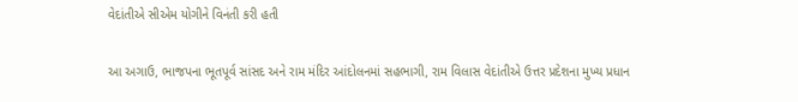વેદાંતીએ સીએમ યોગીને વિનંતી કરી હતી

આ અગાઉ, ભાજપના ભૂતપૂર્વ સાંસદ અને રામ મંદિર આંદોલનમાં સહભાગી, રામ વિલાસ વેદાંતીએ ઉત્તર પ્રદેશના મુખ્ય પ્રધાન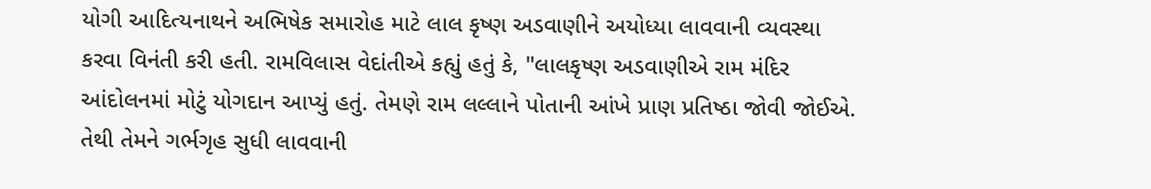યોગી આદિત્યનાથને અભિષેક સમારોહ માટે લાલ કૃષ્ણ અડવાણીને અયોધ્યા લાવવાની વ્યવસ્થા કરવા વિનંતી કરી હતી. રામવિલાસ વેદાંતીએ કહ્યું હતું કે, "લાલકૃષ્ણ અડવાણીએ રામ મંદિર આંદોલનમાં મોટું યોગદાન આપ્યું હતું. તેમણે રામ લલ્લાને પોતાની આંખે પ્રાણ પ્રતિષ્ઠા જોવી જોઈએ. તેથી તેમને ગર્ભગૃહ સુધી લાવવાની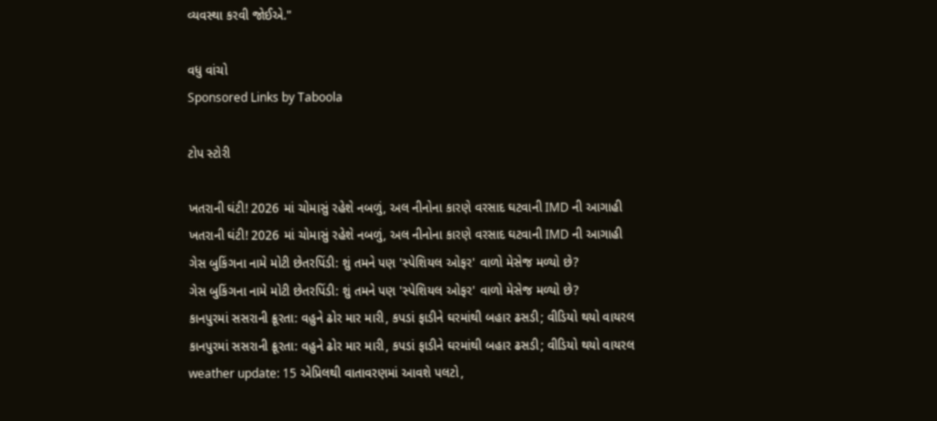વ્યવસ્થા કરવી જોઈએ."

વધુ વાંચો
Sponsored Links by Taboola

ટોપ સ્ટોરી

ખતરાની ઘંટી! 2026 માં ચોમાસું રહેશે નબળું, અલ નીનોના કારણે વરસાદ ઘટવાની IMD ની આગાહી
ખતરાની ઘંટી! 2026 માં ચોમાસું રહેશે નબળું, અલ નીનોના કારણે વરસાદ ઘટવાની IMD ની આગાહી
ગેસ બુકિંગના નામે મોટી છેતરપિંડી: શું તમને પણ 'સ્પેશિયલ ઓફર' વાળો મેસેજ મળ્યો છે?
ગેસ બુકિંગના નામે મોટી છેતરપિંડી: શું તમને પણ 'સ્પેશિયલ ઓફર' વાળો મેસેજ મળ્યો છે?
કાનપુરમાં સસરાની ક્રૂરતા: વહુને ઢોર માર મારી, કપડાં ફાડીને ઘરમાંથી બહાર ઢસડી; વીડિયો થયો વાયરલ
કાનપુરમાં સસરાની ક્રૂરતા: વહુને ઢોર માર મારી, કપડાં ફાડીને ઘરમાંથી બહાર ઢસડી; વીડિયો થયો વાયરલ
weather update: 15 એપ્રિલથી વાતાવરણમાં આવશે પલટો,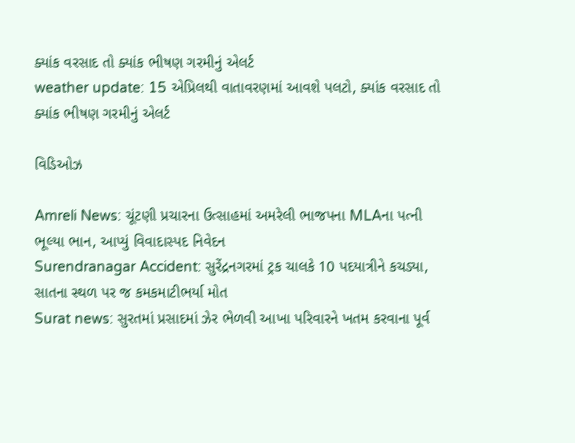ક્યાંક વરસાદ તો ક્યાંક ભીષણ ગરમીનું એલર્ટ
weather update: 15 એપ્રિલથી વાતાવરણમાં આવશે પલટો, ક્યાંક વરસાદ તો ક્યાંક ભીષણ ગરમીનું એલર્ટ

વિડિઓઝ

Amreli News: ચૂંટણી પ્રચારના ઉત્સાહમાં અમરેલી ભાજપના MLAના પત્ની ભૂલ્યા ભાન, આપ્યું વિવાદાસ્પદ નિવેદન
Surendranagar Accident: સુરેંદ્રનગરમાં ટ્રક ચાલકે 10 પદયાત્રીને કચડ્યા, સાતના સ્થળ પર જ કમકમાટીભર્યા મોત
Surat news: સુરતમાં પ્રસાદમાં ઝેર ભેળવી આખા પરિવારને ખતમ કરવાના પૂર્વ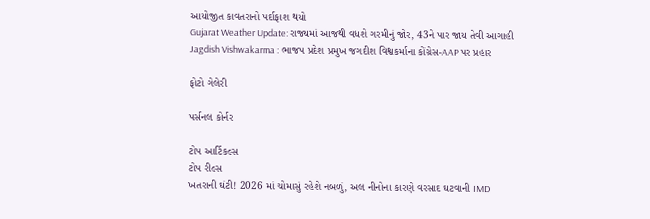આયોજીત કાવતરાનો પર્દાફાશ થયો
Gujarat Weather Update: રાજ્યમાં આજથી વધશે ગરમીનું જોર, 43ને પાર જાય તેવી આગાહી
Jagdish Vishwakarma : ભાજપ પ્રદેશ પ્રમુખ જગદીશ વિશ્વકર્માના કોંગ્રેસ-AAP પર પ્રહાર

ફોટો ગેલેરી

પર્સનલ કોર્નર

ટોપ આર્ટિકલ્સ
ટોપ રીલ્સ
ખતરાની ઘંટી! 2026 માં ચોમાસું રહેશે નબળું, અલ નીનોના કારણે વરસાદ ઘટવાની IMD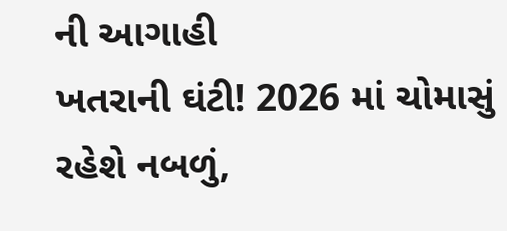ની આગાહી
ખતરાની ઘંટી! 2026 માં ચોમાસું રહેશે નબળું,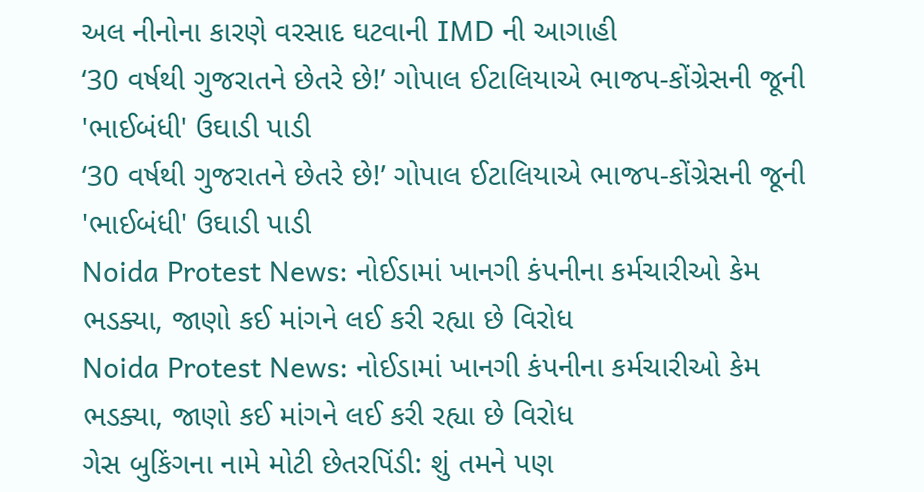અલ નીનોના કારણે વરસાદ ઘટવાની IMD ની આગાહી
‘30 વર્ષથી ગુજરાતને છેતરે છે!’ ગોપાલ ઈટાલિયાએ ભાજપ-કોંગ્રેસની જૂની 'ભાઈબંધી' ઉઘાડી પાડી
‘30 વર્ષથી ગુજરાતને છેતરે છે!’ ગોપાલ ઈટાલિયાએ ભાજપ-કોંગ્રેસની જૂની 'ભાઈબંધી' ઉઘાડી પાડી
Noida Protest News: નોઈડામાં ખાનગી કંપનીના કર્મચારીઓ કેમ ભડક્યા, જાણો કઈ માંગને લઈ કરી રહ્યા છે વિરોધ
Noida Protest News: નોઈડામાં ખાનગી કંપનીના કર્મચારીઓ કેમ ભડક્યા, જાણો કઈ માંગને લઈ કરી રહ્યા છે વિરોધ
ગેસ બુકિંગના નામે મોટી છેતરપિંડી: શું તમને પણ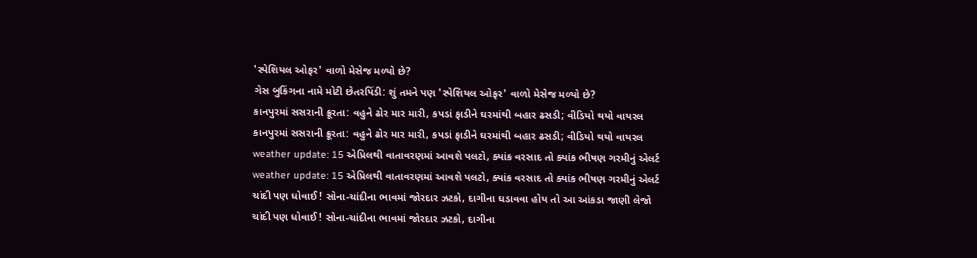'સ્પેશિયલ ઓફર' વાળો મેસેજ મળ્યો છે?
ગેસ બુકિંગના નામે મોટી છેતરપિંડી: શું તમને પણ 'સ્પેશિયલ ઓફર' વાળો મેસેજ મળ્યો છે?
કાનપુરમાં સસરાની ક્રૂરતા: વહુને ઢોર માર મારી, કપડાં ફાડીને ઘરમાંથી બહાર ઢસડી; વીડિયો થયો વાયરલ
કાનપુરમાં સસરાની ક્રૂરતા: વહુને ઢોર માર મારી, કપડાં ફાડીને ઘરમાંથી બહાર ઢસડી; વીડિયો થયો વાયરલ
weather update: 15 એપ્રિલથી વાતાવરણમાં આવશે પલટો, ક્યાંક વરસાદ તો ક્યાંક ભીષણ ગરમીનું એલર્ટ
weather update: 15 એપ્રિલથી વાતાવરણમાં આવશે પલટો, ક્યાંક વરસાદ તો ક્યાંક ભીષણ ગરમીનું એલર્ટ
ચાંદી પણ ધોવાઈ! સોના-ચાંદીના ભાવમાં જોરદાર ઝટકો, દાગીના ઘડાવવા હોય તો આ આંકડા જાણી લેજો
ચાંદી પણ ધોવાઈ! સોના-ચાંદીના ભાવમાં જોરદાર ઝટકો, દાગીના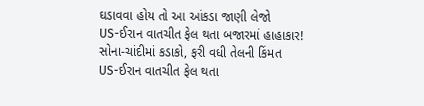ઘડાવવા હોય તો આ આંકડા જાણી લેજો
US-ઈરાન વાતચીત ફેલ થતા બજારમાં હાહાકાર! સોના-ચાંદીમાં કડાકો, ફરી વધી તેલની કિંમત
US-ઈરાન વાતચીત ફેલ થતા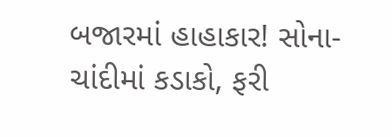બજારમાં હાહાકાર! સોના-ચાંદીમાં કડાકો, ફરી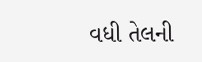વધી તેલની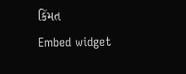કિંમત
Embed widget